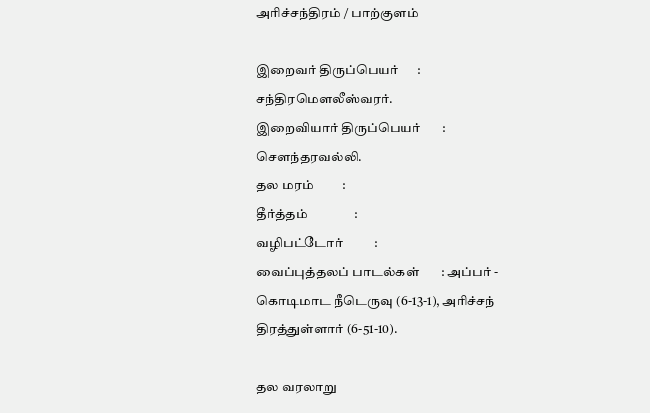அரிச்சந்திரம் / பாற்குளம்

இறைவர் திருப்பெயர்      : சந்திரமௌலீஸ்வரர்.
இறைவியார் திருப்பெயர்       : சௌந்தரவல்லி.
தல மரம்         :
தீர்த்தம்               :
வழிபட்டோர்          :
வைப்புத்தலப் பாடல்கள்       : அப்பர் - கொடிமாட நீடெருவு (6-13-1), அரிச்சந் திரத்துள்ளார் (6-51-10).

தல வரலாறு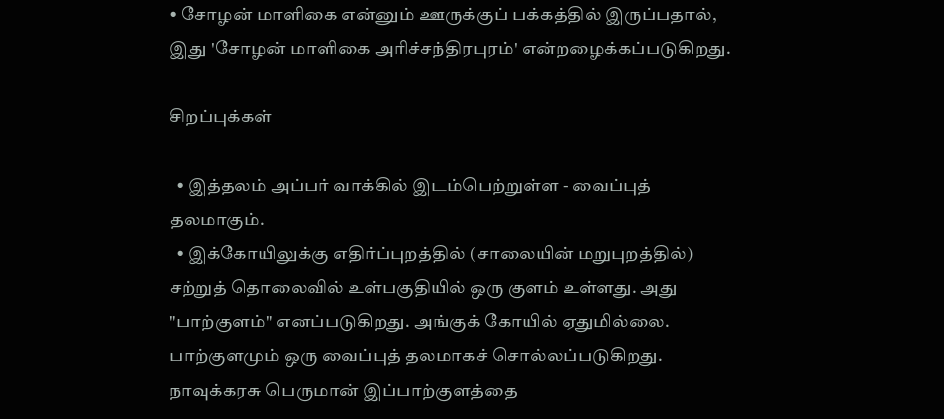• சோழன் மாளிகை என்னும் ஊருக்குப் பக்கத்தில் இருப்பதால், இது 'சோழன் மாளிகை அரிச்சந்திரபுரம்' என்றழைக்கப்படுகிறது.

சிறப்புக்கள்

  • இத்தலம் அப்பர் வாக்கில் இடம்பெற்றுள்ள - வைப்புத் தலமாகும்.
  • இக்கோயிலுக்கு எதிர்ப்புறத்தில் (சாலையின் மறுபுறத்தில்) சற்றுத் தொலைவில் உள்பகுதியில் ஒரு குளம் உள்ளது. அது "பாற்குளம்" எனப்படுகிறது. அங்குக் கோயில் ஏதுமில்லை. பாற்குளமும் ஒரு வைப்புத் தலமாகச் சொல்லப்படுகிறது. நாவுக்கரசு பெருமான் இப்பாற்குளத்தை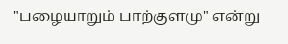"பழையாறும் பாற்குளமு" என்று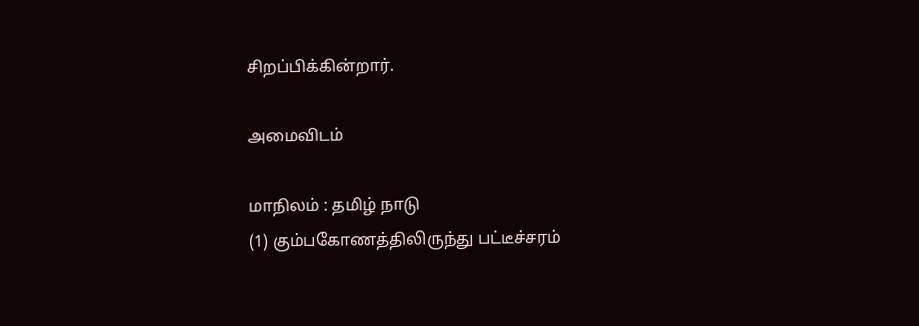சிறப்பிக்கின்றார்.

அமைவிடம்

மாநிலம் : தமிழ் நாடு
(1) கும்பகோணத்திலிருந்து பட்டீச்சரம்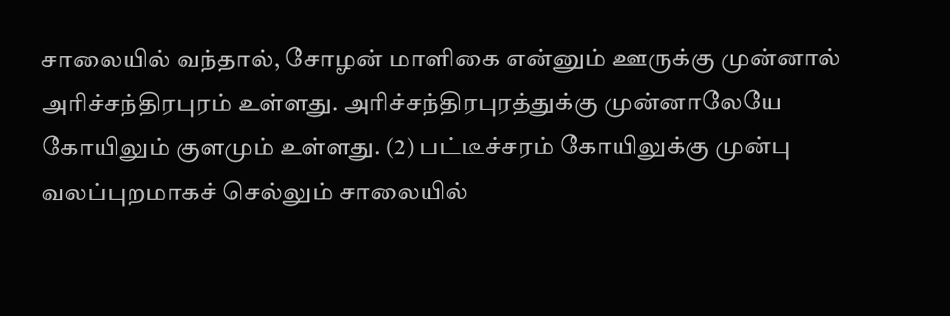சாலையில் வந்தால், சோழன் மாளிகை என்னும் ஊருக்கு முன்னால் அரிச்சந்திரபுரம் உள்ளது. அரிச்சந்திரபுரத்துக்கு முன்னாலேயே கோயிலும் குளமும் உள்ளது. (2) பட்டீச்சரம் கோயிலுக்கு முன்பு வலப்புறமாகச் செல்லும் சாலையில்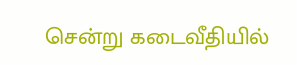சென்று கடைவீதியில்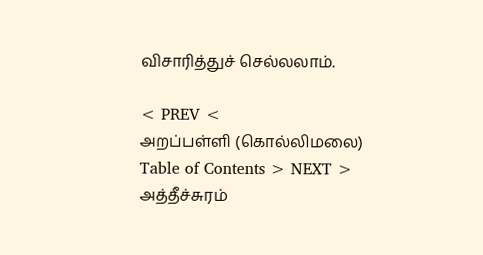விசாரித்துச் செல்லலாம்.

< PREV <
அறப்பள்ளி (கொல்லிமலை)
Table of Contents > NEXT >
அத்தீச்சுரம்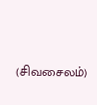(சிவசைலம்)